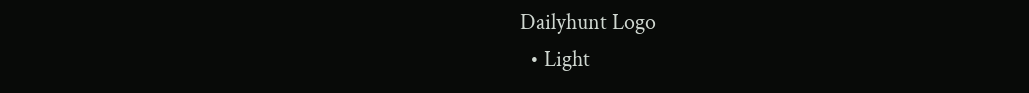Dailyhunt Logo
  • Light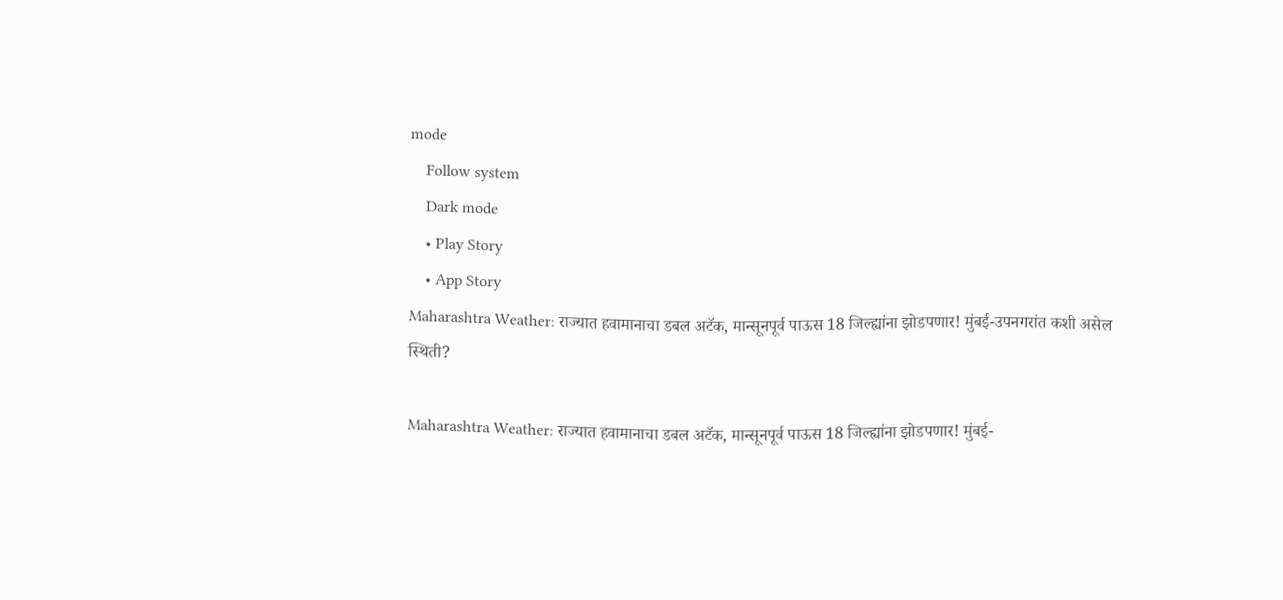mode
    Follow system
    Dark mode
    • Play Story
    • App Story
Maharashtra Weather: राज्यात हवामानाचा डबल अटॅक, मान्सूनपूर्व पाऊस 18 जिल्ह्यांना झोडपणार! मुंबई-उपनगरांत कशी असेल स्थिती?

Maharashtra Weather: राज्यात हवामानाचा डबल अटॅक, मान्सूनपूर्व पाऊस 18 जिल्ह्यांना झोडपणार! मुंबई-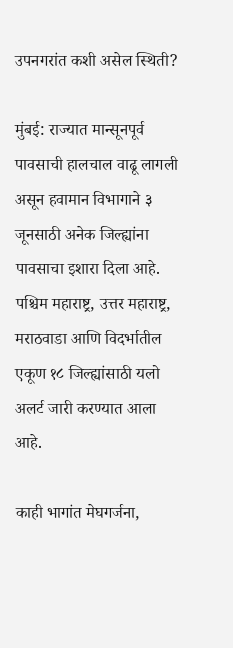उपनगरांत कशी असेल स्थिती?

मुंबई: राज्यात मान्सूनपूर्व पावसाची हालचाल वाढू लागली असून हवामान विभागाने ३ जूनसाठी अनेक जिल्ह्यांना पावसाचा इशारा दिला आहे. पश्चिम महाराष्ट्र, उत्तर महाराष्ट्र, मराठवाडा आणि विदर्भातील एकूण १८ जिल्ह्यांसाठी यलो अलर्ट जारी करण्यात आला आहे.

काही भागांत मेघगर्जना,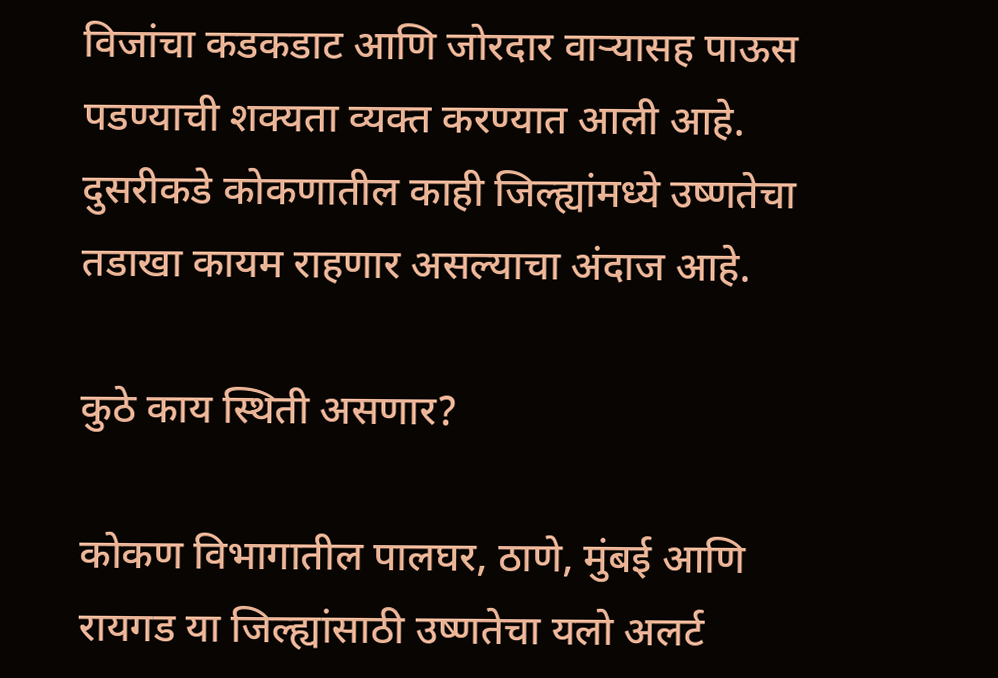विजांचा कडकडाट आणि जोरदार वाऱ्यासह पाऊस पडण्याची शक्यता व्यक्त करण्यात आली आहे. दुसरीकडे कोकणातील काही जिल्ह्यांमध्ये उष्णतेचा तडाखा कायम राहणार असल्याचा अंदाज आहे.

कुठे काय स्थिती असणार?

कोकण विभागातील पालघर, ठाणे, मुंबई आणि रायगड या जिल्ह्यांसाठी उष्णतेचा यलो अलर्ट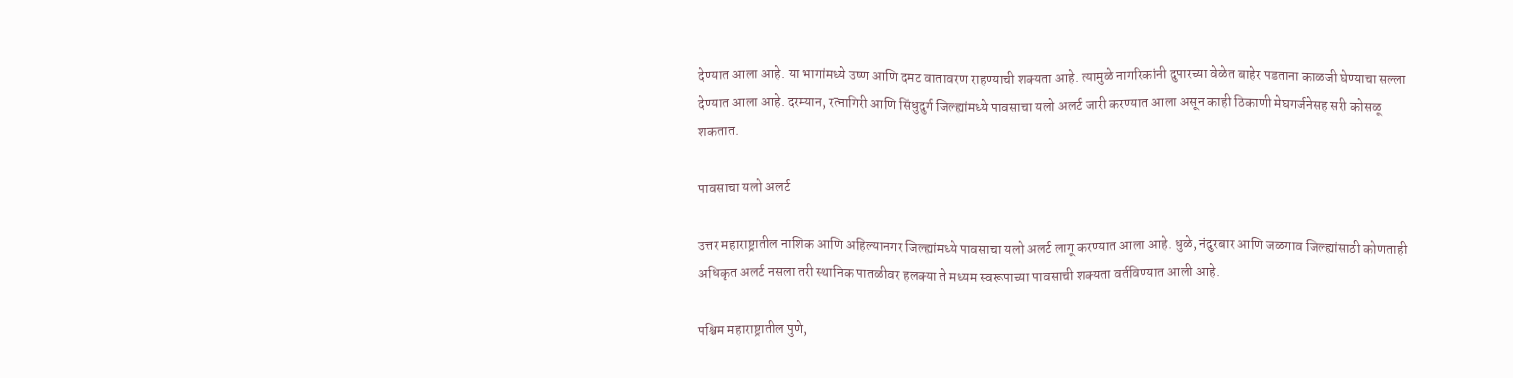देण्यात आला आहे. या भागांमध्ये उष्ण आणि दमट वातावरण राहण्याची शक्यता आहे. त्यामुळे नागरिकांनी दुपारच्या वेळेत बाहेर पडताना काळजी घेण्याचा सल्ला देण्यात आला आहे. दरम्यान, रत्नागिरी आणि सिंधुदुर्ग जिल्ह्यांमध्ये पावसाचा यलो अलर्ट जारी करण्यात आला असून काही ठिकाणी मेघगर्जनेसह सरी कोसळू शकतात.

पावसाचा यलो अलर्ट

उत्तर महाराष्ट्रातील नाशिक आणि अहिल्यानगर जिल्ह्यांमध्ये पावसाचा यलो अलर्ट लागू करण्यात आला आहे. धुळे, नंदुरबार आणि जळगाव जिल्ह्यांसाठी कोणताही अधिकृत अलर्ट नसला तरी स्थानिक पातळीवर हलक्या ते मध्यम स्वरूपाच्या पावसाची शक्यता वर्तविण्यात आली आहे.

पश्चिम महाराष्ट्रातील पुणे,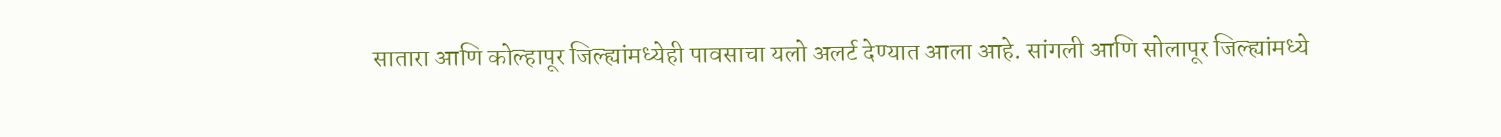सातारा आणि कोल्हापूर जिल्ह्यांमध्येही पावसाचा यलो अलर्ट देण्यात आला आहे. सांगली आणि सोलापूर जिल्ह्यांमध्ये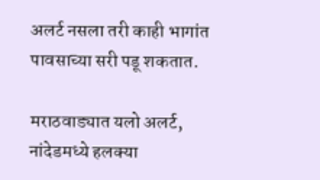अलर्ट नसला तरी काही भागांत पावसाच्या सरी पडू शकतात.

मराठवाड्यात यलो अलर्ट, नांदेडमध्ये हलक्या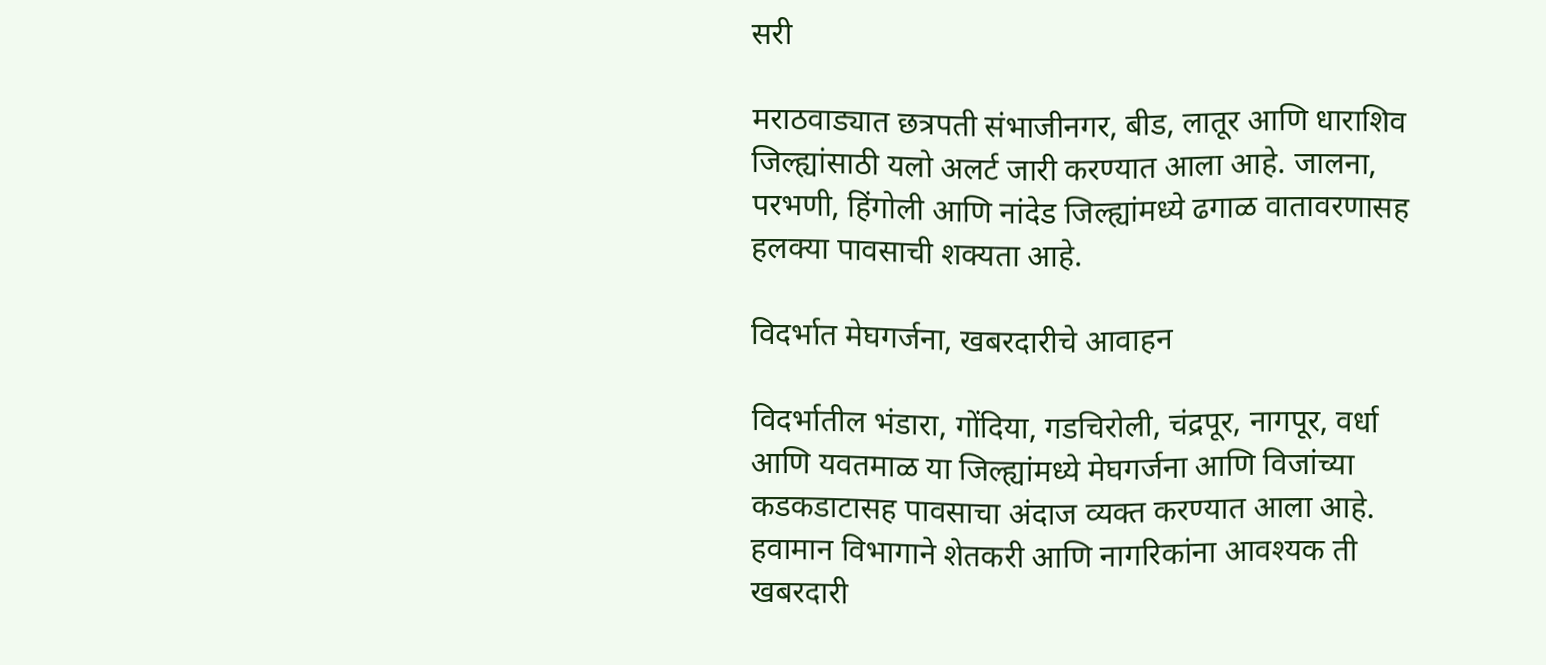सरी

मराठवाड्यात छत्रपती संभाजीनगर, बीड, लातूर आणि धाराशिव जिल्ह्यांसाठी यलो अलर्ट जारी करण्यात आला आहे. जालना, परभणी, हिंगोली आणि नांदेड जिल्ह्यांमध्ये ढगाळ वातावरणासह हलक्या पावसाची शक्यता आहे.

विदर्भात मेघगर्जना, खबरदारीचे आवाहन

विदर्भातील भंडारा, गोंदिया, गडचिरोली, चंद्रपूर, नागपूर, वर्धा आणि यवतमाळ या जिल्ह्यांमध्ये मेघगर्जना आणि विजांच्या कडकडाटासह पावसाचा अंदाज व्यक्त करण्यात आला आहे. हवामान विभागाने शेतकरी आणि नागरिकांना आवश्यक ती खबरदारी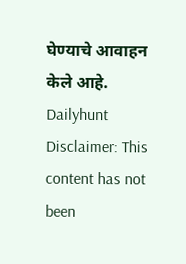घेण्याचे आवाहन केले आहे.
Dailyhunt
Disclaimer: This content has not been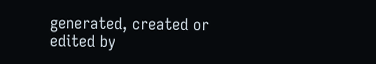generated, created or edited by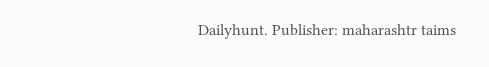Dailyhunt. Publisher: maharashtr taims